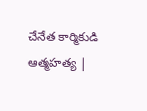చేనేత కార్మికుడి ఆత్మహత్య |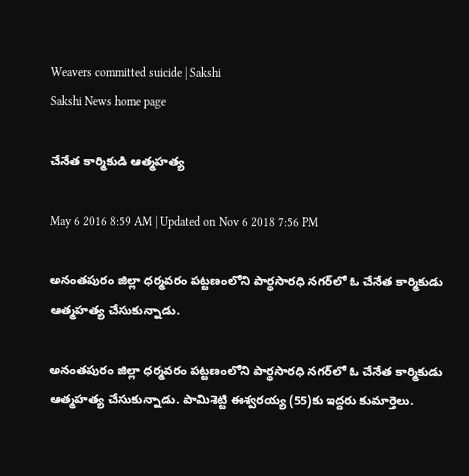Weavers committed suicide | Sakshi
Sakshi News home page

చేనేత కార్మికుడి ఆత్మహత్య

May 6 2016 8:59 AM | Updated on Nov 6 2018 7:56 PM

అనంతపురం జిల్లా ధర్మవరం పట్టణంలోని పార్థసారధి నగర్‌లో ఓ చేనేత కార్మికుడు ఆత్మహత్య చేసుకున్నాడు.

అనంతపురం జిల్లా ధర్మవరం పట్టణంలోని పార్థసారధి నగర్‌లో ఓ చేనేత కార్మికుడు ఆత్మహత్య చేసుకున్నాడు. పామిశెట్టి ఈశ్వరయ్య (55)కు ఇద్దరు కుమార్తెలు.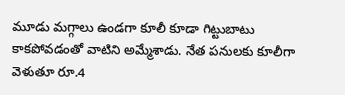మూడు మగ్గాలు ఉండగా కూలీ కూడా గిట్టుబాటు కాకపోవడంతో వాటిని అమ్మేశాడు. నేత పనులకు కూలీగా వెళుతూ రూ.4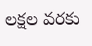లక్షల వరకు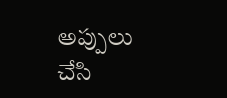అప్పులు చేసి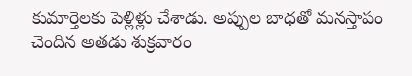కుమార్తెలకు పెళ్లిళ్లు చేశాడు. అప్పుల బాధతో మనస్తాపం చెందిన అతడు శుక్రవారం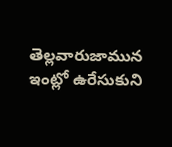తెల్లవారుజామున ఇంట్లో ఉరేసుకుని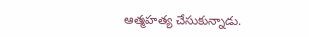ఆత్మహత్య చేసుకున్నాడు.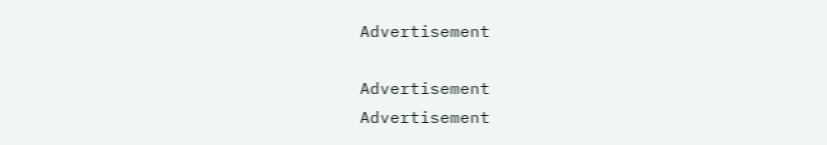Advertisement

Advertisement
Advertisement